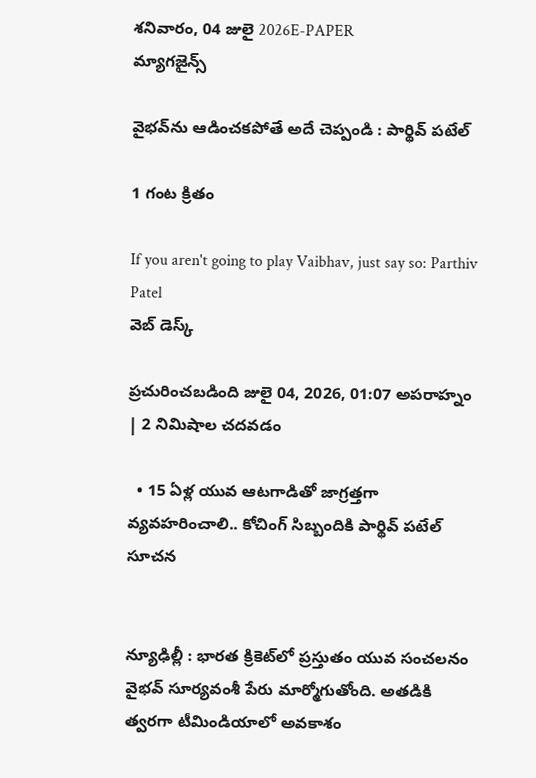శనివారం, 04 జులై 2026E-PAPER
మ్యాగజైన్స్

వైభవ్‌ను ఆడించకపోతే అదే చెప్పండి : పార్థివ్‌ పటేల్‌

1 గంట క్రితం

If you aren't going to play Vaibhav, just say so: Parthiv Patel
వెబ్ డెస్క్

ప్రచురించబడింది జులై 04, 2026, 01:07 అపరాహ్నం | 2 నిమిషాల చదవడం

  • 15 ఏళ్ల యువ ఆటగాడితో జాగ్రత్తగా వ్యవహరించాలి.. కోచింగ్‌ సిబ్బందికి పార్థివ్‌ పటేల్‌ సూచన


న్యూఢిల్లీ : భారత క్రికెట్‌లో ప్రస్తుతం యువ సంచలనం వైభవ్‌ సూర్యవంశీ పేరు మార్మోగుతోంది. అతడికి త్వరగా టీమిండియాలో అవకాశం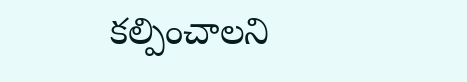కల్పించాలని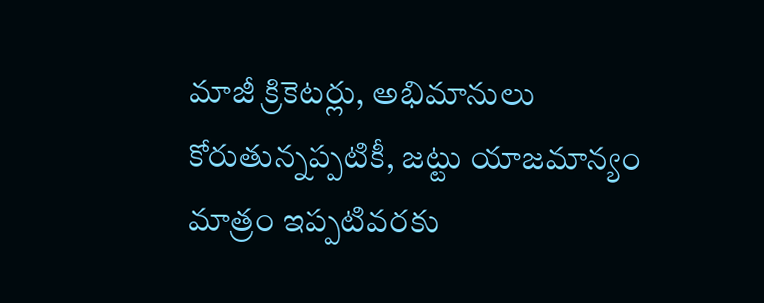మాజీ క్రికెటర్లు, అభిమానులు కోరుతున్నప్పటికీ, జట్టు యాజమాన్యం మాత్రం ఇప్పటివరకు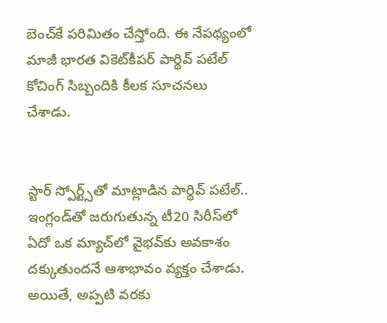బెంచ్‌కే పరిమితం చేస్తోంది. ఈ నేపథ్యంలో మాజీ భారత వికెట్‌కీపర్‌ పార్థివ్‌ పటేల్‌ కోచింగ్‌ సిబ్బందికి కీలక సూచనలు చేశాడు.


స్టార్‌ స్పోర్ట్స్‌తో మాట్లాడిన పార్థివ్‌ పటేల్‌.. ఇంగ్లండ్‌తో జరుగుతున్న టీ20 సిరీస్‌లో ఏదో ఒక మ్యాచ్‌లో వైభవ్‌కు అవకాశం దక్కుతుందనే ఆశాభావం వ్యక్తం చేశాడు. అయితే, అప్పటి వరకు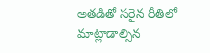అతడితో సరైన రీతిలో మాట్లాడాల్సిన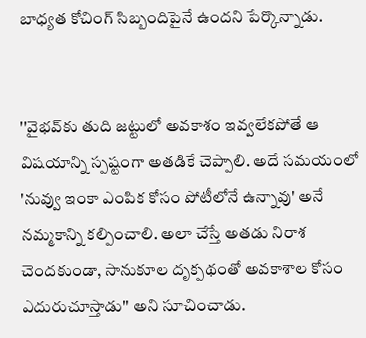బాధ్యత కోచింగ్‌ సిబ్బందిపైనే ఉందని పేర్కొన్నాడు.


''వైభవ్‌కు తుది జట్టులో అవకాశం ఇవ్వలేకపోతే ఆ విషయాన్ని స్పష్టంగా అతడికే చెప్పాలి. అదే సమయంలో 'నువ్వు ఇంకా ఎంపిక కోసం పోటీలోనే ఉన్నావు' అనే నమ్మకాన్ని కల్పించాలి. అలా చేస్తే అతడు నిరాశ చెందకుండా, సానుకూల దృక్పథంతో అవకాశాల కోసం ఎదురుచూస్తాడు'' అని సూచించాడు.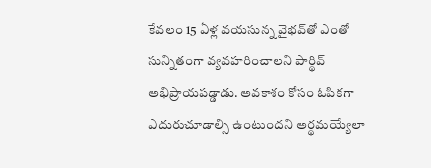కేవలం 15 ఏళ్ల వయసున్న వైభవ్‌తో ఎంతో సున్నితంగా వ్యవహరించాలని పార్థివ్‌ అభిప్రాయపడ్డాడు. అవకాశం కోసం ఓపికగా ఎదురుచూడాల్సి ఉంటుందని అర్థమయ్యేలా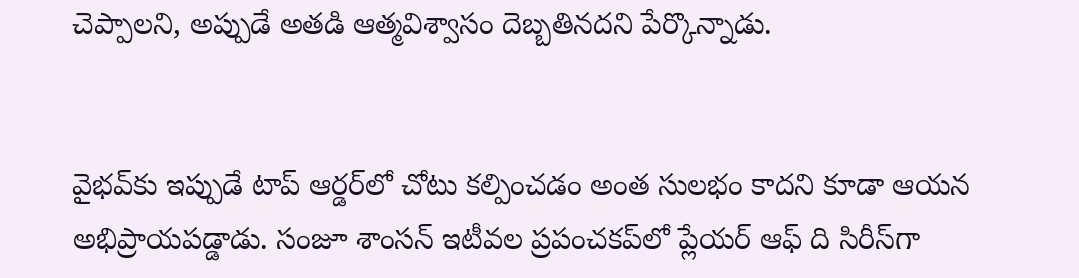చెప్పాలని, అప్పుడే అతడి ఆత్మవిశ్వాసం దెబ్బతినదని పేర్కొన్నాడు.


వైభవ్‌కు ఇప్పుడే టాప్‌ ఆర్డర్‌లో చోటు కల్పించడం అంత సులభం కాదని కూడా ఆయన అభిప్రాయపడ్డాడు. సంజూ శాంసన్‌ ఇటీవల ప్రపంచకప్‌లో ప్లేయర్‌ ఆఫ్‌ ది సిరీస్‌గా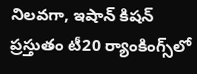నిలవగా, ఇషాన్‌ కిషన్‌ ప్రస్తుతం టీ20 ర్యాంకింగ్స్‌లో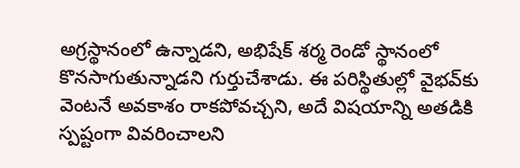అగ్రస్థానంలో ఉన్నాడని, అభిషేక్‌ శర్మ రెండో స్థానంలో కొనసాగుతున్నాడని గుర్తుచేశాడు. ఈ పరిస్థితుల్లో వైభవ్‌కు వెంటనే అవకాశం రాకపోవచ్చని, అదే విషయాన్ని అతడికి స్పష్టంగా వివరించాలని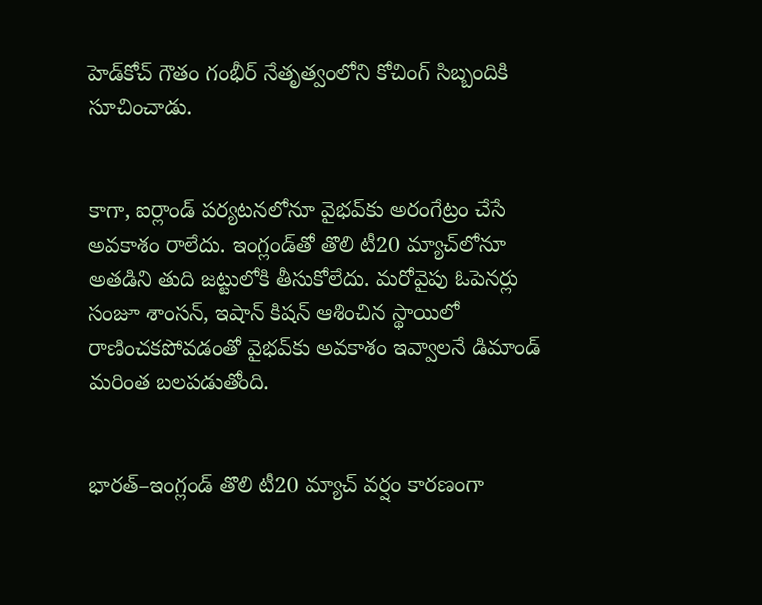హెడ్‌కోచ్‌ గౌతం గంభీర్‌ నేతృత్వంలోని కోచింగ్‌ సిబ్బందికి సూచించాడు.


కాగా, ఐర్లాండ్‌ పర్యటనలోనూ వైభవ్‌కు అరంగేట్రం చేసే అవకాశం రాలేదు. ఇంగ్లండ్‌తో తొలి టీ20 మ్యాచ్‌లోనూ అతడిని తుది జట్టులోకి తీసుకోలేదు. మరోవైపు ఓపెనర్లు సంజూ శాంసన్‌, ఇషాన్‌ కిషన్‌ ఆశించిన స్థాయిలో రాణించకపోవడంతో వైభవ్‌కు అవకాశం ఇవ్వాలనే డిమాండ్‌ మరింత బలపడుతోంది.


భారత్‌–ఇంగ్లండ్‌ తొలి టీ20 మ్యాచ్‌ వర్షం కారణంగా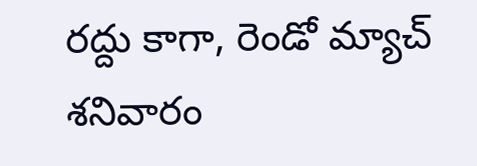రద్దు కాగా, రెండో మ్యాచ్‌ శనివారం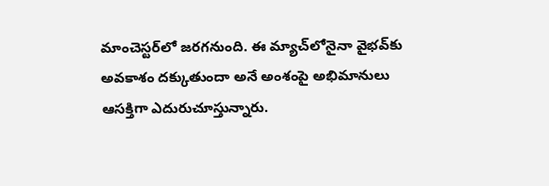మాంచెస్టర్‌లో జరగనుంది. ఈ మ్యాచ్‌లోనైనా వైభవ్‌కు అవకాశం దక్కుతుందా అనే అంశంపై అభిమానులు ఆసక్తిగా ఎదురుచూస్తున్నారు.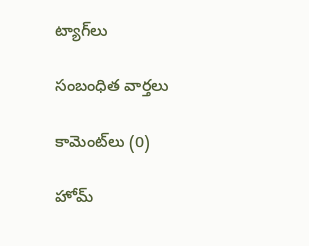ట్యాగ్‌లు

సంబంధిత వార్తలు

కామెంట్‌లు (0)

హోమ్